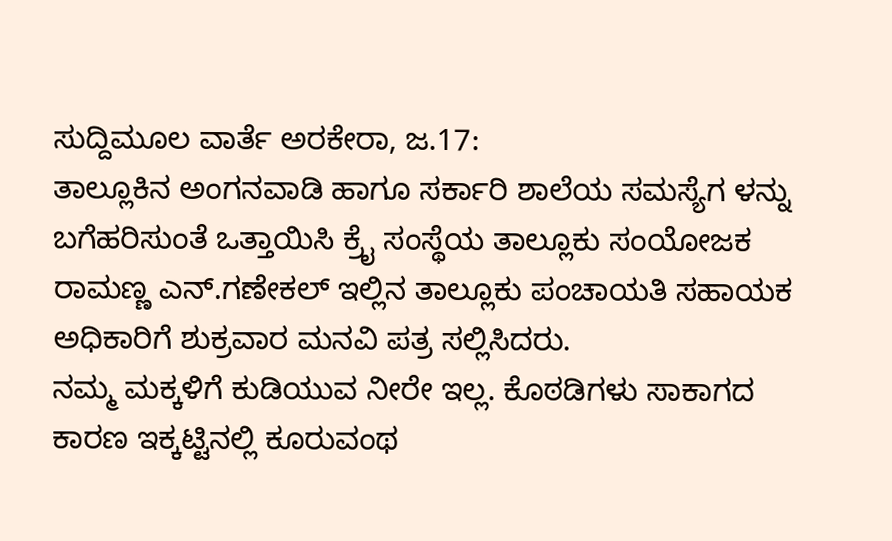ಸುದ್ದಿಮೂಲ ವಾರ್ತೆ ಅರಕೇರಾ, ಜ.17:
ತಾಲ್ಲೂಕಿನ ಅಂಗನವಾಡಿ ಹಾಗೂ ಸರ್ಕಾರಿ ಶಾಲೆಯ ಸಮಸ್ಯೆಗ ಳನ್ನು ಬಗೆಹರಿಸುಂತೆ ಒತ್ತಾಯಿಸಿ ಕ್ರೈ ಸಂಸ್ಥೆಯ ತಾಲ್ಲೂಕು ಸಂಯೋಜಕ ರಾಮಣ್ಣ ಎನ್.ಗಣೇಕಲ್ ಇಲ್ಲಿನ ತಾಲ್ಲೂಕು ಪಂಚಾಯತಿ ಸಹಾಯಕ ಅಧಿಕಾರಿಗೆ ಶುಕ್ರವಾರ ಮನವಿ ಪತ್ರ ಸಲ್ಲಿಸಿದರು.
ನಮ್ಮ ಮಕ್ಕಳಿಗೆ ಕುಡಿಯುವ ನೀರೇ ಇಲ್ಲ. ಕೊಠಡಿಗಳು ಸಾಕಾಗದ ಕಾರಣ ಇಕ್ಕಟ್ಟಿನಲ್ಲಿ ಕೂರುವಂಥ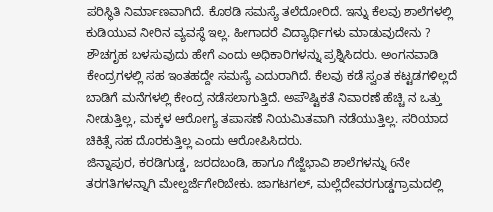ಪರಿಸ್ಥಿತಿ ನಿರ್ಮಾಣವಾಗಿದೆ. ಕೊಠಡಿ ಸಮಸ್ಯೆ ತಲೆದೋರಿದೆ. ಇನ್ನು ಕೆಲವು ಶಾಲೆಗಳಲ್ಲಿ ಕುಡಿಯುವ ನೀರಿನ ವ್ಯವಸ್ಥೆ ಇಲ್ಲ. ಹೀಗಾದರೆ ವಿದ್ಯಾರ್ಥಿಗಳು ಮಾಡುವುದೇನು ? ಶೌಚಗೃಹ ಬಳಸುವುದು ಹೇಗೆ ಎಂದು ಅಧಿಕಾರಿಗಳನ್ನು ಪ್ರಶ್ನಿಸಿದರು. ಅಂಗನವಾಡಿ ಕೇಂದ್ರಗಳಲ್ಲಿ ಸಹ ಇಂತಹದ್ದೇ ಸಮಸ್ಯೆ ಎದುರಾಗಿದೆ. ಕೆಲವು ಕಡೆ ಸ್ವಂತ ಕಟ್ಟಡಗಳಿಲ್ಲದೆ ಬಾಡಿಗೆ ಮನೆಗಳಲ್ಲಿ ಕೇಂದ್ರ ನಡೆಸಲಾಗುತ್ತಿದೆ. ಅಪೌಷ್ಟಿಕತೆ ನಿವಾರಣೆ ಹೆಚ್ಚಿ ನ ಒತ್ತು ನೀಡುತ್ತಿಲ್ಲ, ಮಕ್ಕಳ ಆರೋಗ್ಯ ತಪಾಸಣೆ ನಿಯಮಿತವಾಗಿ ನಡೆಯುತ್ತಿಲ್ಲ. ಸರಿಯಾದ ಚಿಕಿತ್ಸೆ ಸಹ ದೊರಕುತ್ತಿಲ್ಲ ಎಂದು ಆರೋಪಿಸಿದರು.
ಜಿನ್ನಾಪುರ, ಕರಡಿಗುಡ್ಡ, ಜರದಬಂಡಿ, ಹಾಗೂ ಗೆಜ್ಜೆಭಾವಿ ಶಾಲೆಗಳನ್ನು 6ನೇ ತರಗತಿಗಳನ್ನಾಗಿ ಮೇಲ್ದರ್ಜೆಗೇರಿಬೇಕು. ಜಾಗಟಗಲ್, ಮಲ್ಲೆದೇವರಗುಡ್ಡಗ್ರಾಮದಲ್ಲಿ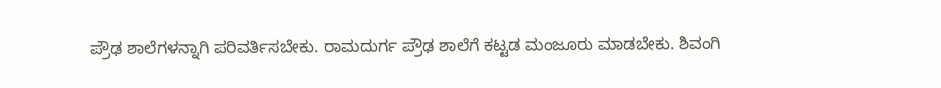ಪ್ರೌಢ ಶಾಲೆಗಳನ್ನಾಗಿ ಪರಿವರ್ತಿಸಬೇಕು. ರಾಮದುರ್ಗ ಪ್ರೌಢ ಶಾಲೆಗೆ ಕಟ್ಟಡ ಮಂಜೂರು ಮಾಡಬೇಕು. ಶಿವಂಗಿ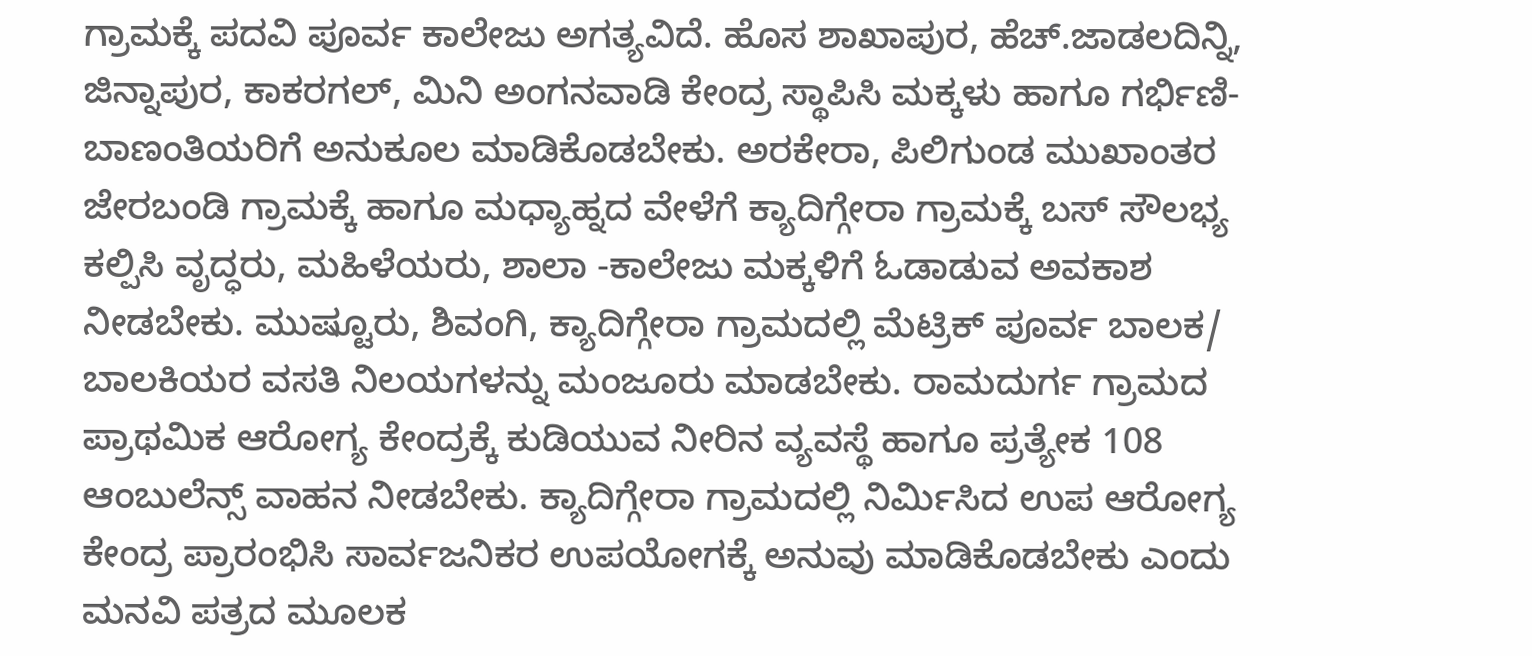ಗ್ರಾಮಕ್ಕೆ ಪದವಿ ಪೂರ್ವ ಕಾಲೇಜು ಅಗತ್ಯವಿದೆ. ಹೊಸ ಶಾಖಾಪುರ, ಹೆಚ್.ಜಾಡಲದಿನ್ನಿ, ಜಿನ್ನಾಪುರ, ಕಾಕರಗಲ್, ಮಿನಿ ಅಂಗನವಾಡಿ ಕೇಂದ್ರ ಸ್ಥಾಪಿಸಿ ಮಕ್ಕಳು ಹಾಗೂ ಗರ್ಭಿಣಿ- ಬಾಣಂತಿಯರಿಗೆ ಅನುಕೂಲ ಮಾಡಿಕೊಡಬೇಕು. ಅರಕೇರಾ, ಪಿಲಿಗುಂಡ ಮುಖಾಂತರ ಜೇರಬಂಡಿ ಗ್ರಾಮಕ್ಕೆ ಹಾಗೂ ಮಧ್ಯಾಹ್ನದ ವೇಳೆಗೆ ಕ್ಯಾದಿಗ್ಗೇರಾ ಗ್ರಾಮಕ್ಕೆ ಬಸ್ ಸೌಲಭ್ಯ ಕಲ್ಪಿಸಿ ವೃದ್ಧರು, ಮಹಿಳೆಯರು, ಶಾಲಾ -ಕಾಲೇಜು ಮಕ್ಕಳಿಗೆ ಓಡಾಡುವ ಅವಕಾಶ ನೀಡಬೇಕು. ಮುಷ್ಟೂರು, ಶಿವಂಗಿ, ಕ್ಯಾದಿಗ್ಗೇರಾ ಗ್ರಾಮದಲ್ಲಿ ಮೆಟ್ರಿಕ್ ಪೂರ್ವ ಬಾಲಕ/ ಬಾಲಕಿಯರ ವಸತಿ ನಿಲಯಗಳನ್ನು ಮಂಜೂರು ಮಾಡಬೇಕು. ರಾಮದುರ್ಗ ಗ್ರಾಮದ ಪ್ರಾಥಮಿಕ ಆರೋಗ್ಯ ಕೇಂದ್ರಕ್ಕೆ ಕುಡಿಯುವ ನೀರಿನ ವ್ಯವಸ್ಥೆ ಹಾಗೂ ಪ್ರತ್ಯೇಕ 108 ಆಂಬುಲೆನ್ಸ್ ವಾಹನ ನೀಡಬೇಕು. ಕ್ಯಾದಿಗ್ಗೇರಾ ಗ್ರಾಮದಲ್ಲಿ ನಿರ್ಮಿಸಿದ ಉಪ ಆರೋಗ್ಯ ಕೇಂದ್ರ ಪ್ರಾರಂಭಿಸಿ ಸಾರ್ವಜನಿಕರ ಉಪಯೋಗಕ್ಕೆ ಅನುವು ಮಾಡಿಕೊಡಬೇಕು ಎಂದು ಮನವಿ ಪತ್ರದ ಮೂಲಕ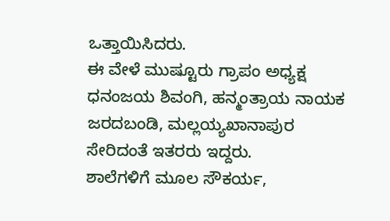ಒತ್ತಾಯಿಸಿದರು.
ಈ ವೇಳೆ ಮುಷ್ಟೂರು ಗ್ರಾಪಂ ಅಧ್ಯಕ್ಷ ಧನಂಜಯ ಶಿವಂಗಿ, ಹನ್ಮಂತ್ರಾಯ ನಾಯಕ ಜರದಬಂಡಿ, ಮಲ್ಲಯ್ಯಖಾನಾಪುರ ಸೇರಿದಂತೆ ಇತರರು ಇದ್ದರು.
ಶಾಲೆಗಳಿಗೆ ಮೂಲ ಸೌಕರ್ಯ,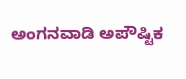ಅಂಗನವಾಡಿ ಅಪೌಷ್ಟಿಕ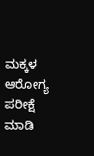ಮಕ್ಕಳ ಆರೋಗ್ಯ ಪರೀಕ್ಷೆ ಮಾಡಿ